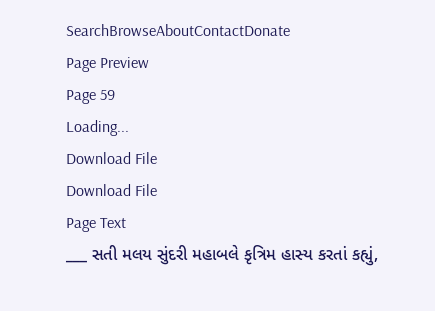SearchBrowseAboutContactDonate
Page Preview
Page 59
Loading...
Download File
Download File
Page Text
___ સતી મલય સુંદરી મહાબલે કૃત્રિમ હાસ્ય કરતાં કહ્યું,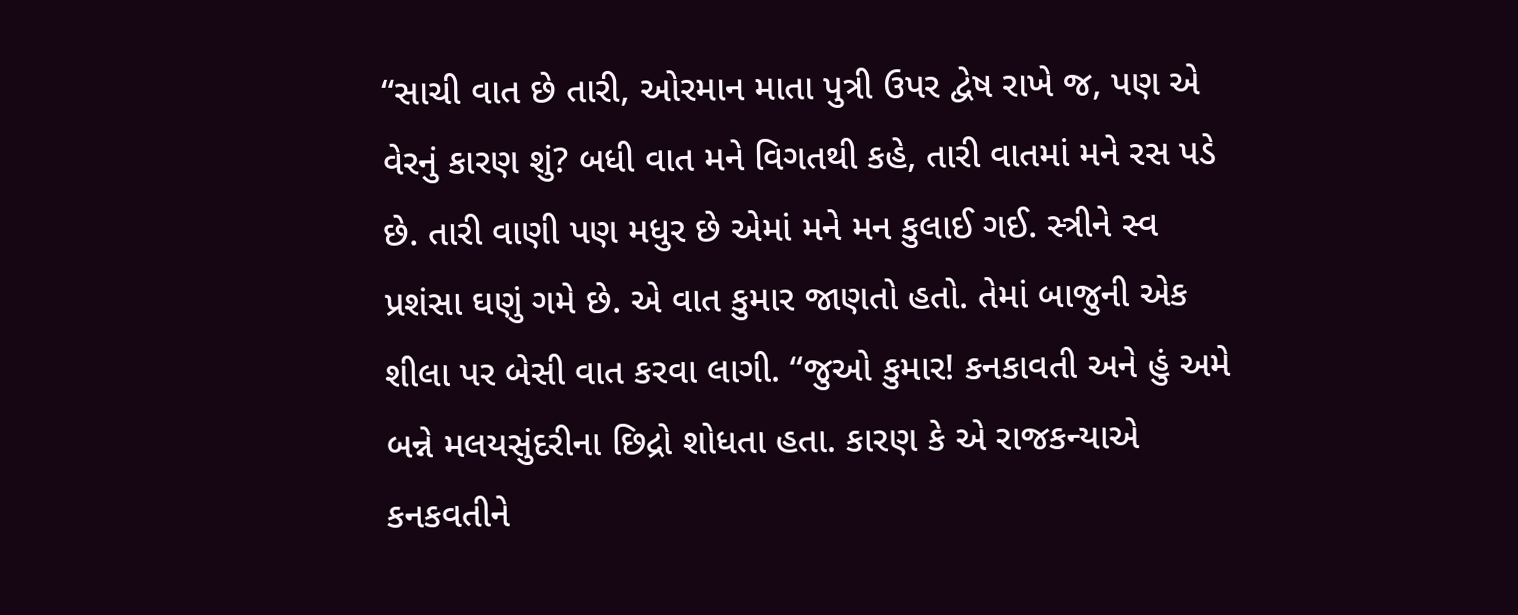“સાચી વાત છે તારી, ઓરમાન માતા પુત્રી ઉપર દ્વેષ રાખે જ, પણ એ વેરનું કારણ શું? બધી વાત મને વિગતથી કહે, તારી વાતમાં મને રસ પડે છે. તારી વાણી પણ મધુર છે એમાં મને મન કુલાઈ ગઈ. સ્ત્રીને સ્વ પ્રશંસા ઘણું ગમે છે. એ વાત કુમાર જાણતો હતો. તેમાં બાજુની એક શીલા પર બેસી વાત કરવા લાગી. “જુઓ કુમાર! કનકાવતી અને હું અમે બન્ને મલયસુંદરીના છિદ્રો શોધતા હતા. કારણ કે એ રાજકન્યાએ કનકવતીને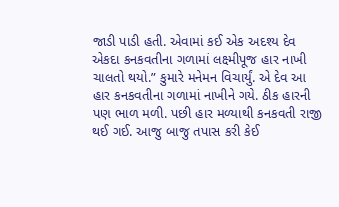જાડી પાડી હતી. એવામાં કઈ એક અદશ્ય દેવ એકદા કનકવતીના ગળામાં લક્ષ્મીપૂજ હાર નાખી ચાલતો થયો.” કુમારે મનેમન વિચાર્યું. એ દેવ આ હાર કનકવતીના ગળામાં નાખીને ગયે. ઠીક હારની પણ ભાળ મળી. પછી હાર મળ્યાથી કનકવતી રાજી થઈ ગઈ. આજુ બાજુ તપાસ કરી કેઈ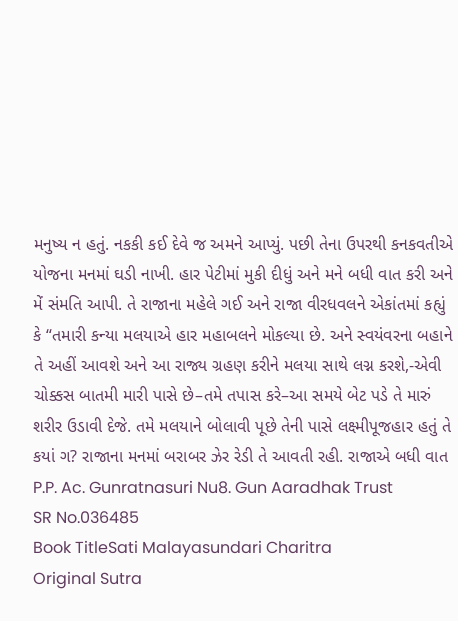મનુષ્ય ન હતું. નકકી કઈ દેવે જ અમને આપ્યું. પછી તેના ઉપરથી કનકવતીએ યોજના મનમાં ઘડી નાખી. હાર પેટીમાં મુકી દીધું અને મને બધી વાત કરી અને મેં સંમતિ આપી. તે રાજાના મહેલે ગઈ અને રાજા વીરધવલને એકાંતમાં કહ્યું કે “તમારી કન્યા મલયાએ હાર મહાબલને મોકલ્યા છે. અને સ્વયંવરના બહાને તે અહીં આવશે અને આ રાજ્ય ગ્રહણ કરીને મલયા સાથે લગ્ન કરશે,-એવી ચોક્કસ બાતમી મારી પાસે છે–તમે તપાસ કરે–આ સમયે બેટ પડે તે મારું શરીર ઉડાવી દેજે. તમે મલયાને બોલાવી પૂછે તેની પાસે લક્ષ્મીપૂજહાર હતું તે કયાં ગ? રાજાના મનમાં બરાબર ઝેર રેડી તે આવતી રહી. રાજાએ બધી વાત P.P. Ac. Gunratnasuri Nu8. Gun Aaradhak Trust
SR No.036485
Book TitleSati Malayasundari Charitra
Original Sutra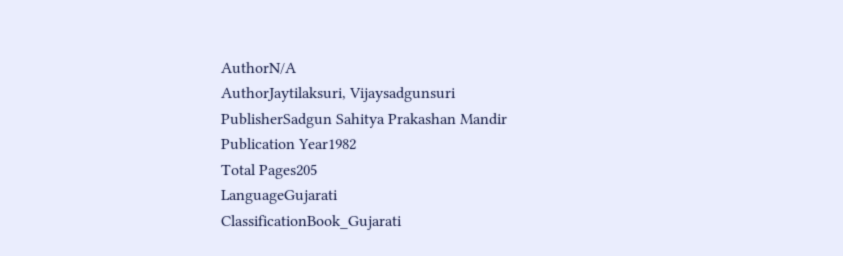AuthorN/A
AuthorJaytilaksuri, Vijaysadgunsuri
PublisherSadgun Sahitya Prakashan Mandir
Publication Year1982
Total Pages205
LanguageGujarati
ClassificationBook_Gujarati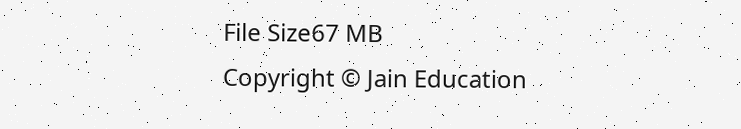File Size67 MB
Copyright © Jain Education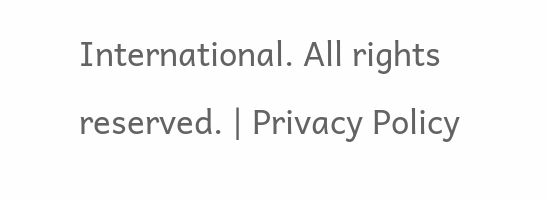International. All rights reserved. | Privacy Policy